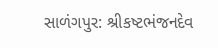સાળંગપુર: શ્રીકષ્ટભંજનદેવ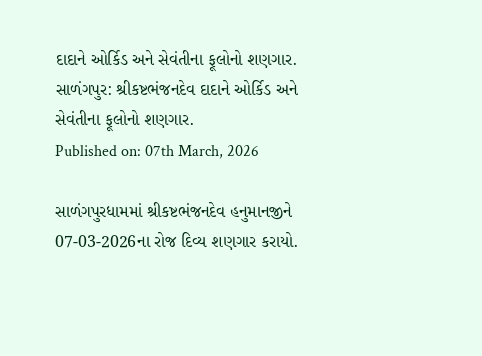દાદાને ઓર્કિડ અને સેવંતીના ફૂલોનો શણગાર.
સાળંગપુર: શ્રીકષ્ટભંજનદેવ દાદાને ઓર્કિડ અને સેવંતીના ફૂલોનો શણગાર.
Published on: 07th March, 2026

સાળંગપુરધામમાં શ્રીકષ્ટભંજનદેવ હનુમાનજીને 07-03-2026ના રોજ દિવ્ય શણગાર કરાયો.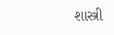શાસ્ત્રી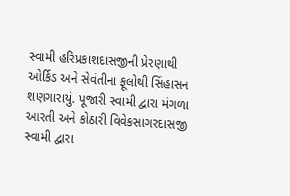સ્વામી હરિપ્રકાશદાસજીની પ્રેરણાથી ઓર્કિડ અને સેવંતીના ફૂલોથી સિંહાસન શણગારાયું. પૂજારી સ્વામી દ્વારા મંગળા આરતી અને કોઠારી વિવેકસાગરદાસજી સ્વામી દ્વારા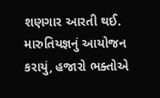શણગાર આરતી થઈ. મારુતિયજ્ઞનું આયોજન કરાયું, હજારો ભક્તોએ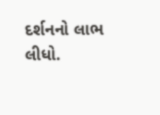દર્શનનો લાભ લીધો.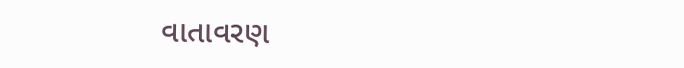વાતાવરણ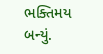ભક્તિમય બન્યું.